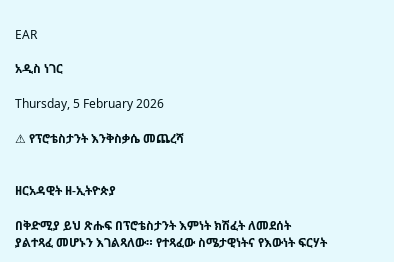EAR

አዲስ ነገር

Thursday, 5 February 2026

⚠ የፕሮቴስታንት እንቅስቃሴ መጨረሻ


ዘርአዳዊት ዘ-ኢትዮጵያ

በቅድሚያ ይህ ጽሑፍ በፕሮቴስታንት እምነት ክሽፈት ለመደሰት ያልተጻፈ መሆኑን እገልጻለው። የተጻፈው ስሜታዊነትና የእውነት ፍርሃት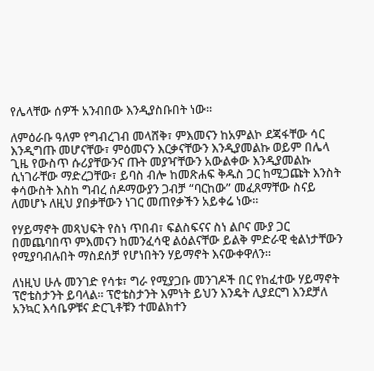የሌላቸው ሰዎች አንብበው እንዲያስቡበት ነው።

ለምዕራቡ ዓለም የግብረገብ መላሸቅ፣ ምእመናን ከአምልኮ ደጃፋቸው ሳር እንዲግጡ መሆናቸው፣ ምዕመናን እርቃናቸውን እንዲያመልኩ ወይም በሌላ ጊዜ የውስጥ ሱሪያቸውንና ጡት መያዣቸውን አውልቀው እንዲያመልኩ ሲነገራቸው ማድረጋቸው፣ ይባስ ብሎ ከመጽሐፍ ቅዱስ ጋር ከሚጋጩት እንስት ቀሳውስት እስከ ግብረ ሰዶማውያን ጋብቻ “ባርከው” መፈጸማቸው ስናይ ለመሆኑ ለዚህ ያበቃቸውን ነገር መጠየቃችን አይቀሬ ነው።

የሃይማኖት መጻህፍት የስነ ጥበብ፣ ፍልስፍናና ስነ ልቦና ሙያ ጋር በመጨባበጥ ምእመናን ከመንፈሳዊ ልዕልናቸው ይልቅ ምድራዊ ቂልነታቸውን የሚያባብሉበት ማስደሰቻ የሆነበትን ሃይማኖት እናውቀዋለን።

ለነዚህ ሁሉ መንገድ የሳቱ፣ ግራ የሚያጋቡ መንገዶች በር የከፈተው ሃይማኖት ፕሮቴስታንት ይባላል። ፕሮቴስታንት እምነት ይህን እንዴት ሊያደርግ እንደቻለ አንኳር እሳቤዎቹና ድርጊቶቹን ተመልክተን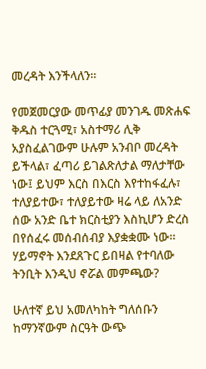መረዳት እንችላለን።

የመጀመርያው መጥፊያ መንገዱ መጽሐፍ ቅዱስ ተርጓሚ፣ አስተማሪ ሊቅ አያስፈልገውም ሁሉም አንብቦ መረዳት ይችላል፣ ፈጣሪ ይገልጽለታል ማለታቸው ነው፤ ይህም እርስ በእርስ እየተከፋፈሉ፣ ተለያይተው፣ ተለያይተው ዛሬ ላይ ለአንድ ሰው አንድ ቤተ ክርስቲያን እስኪሆን ድረስ በየሰፈሩ መሰብሰብያ እያቋቋሙ ነው። ሃይማኖት እንደጸጉር ይበዛል የተባለው ትንቢት እንዲህ ኖሯል መምጫው?

ሁለተኛ ይህ አመለካከት ግለሰቡን ከማንኛውም ስርዓት ውጭ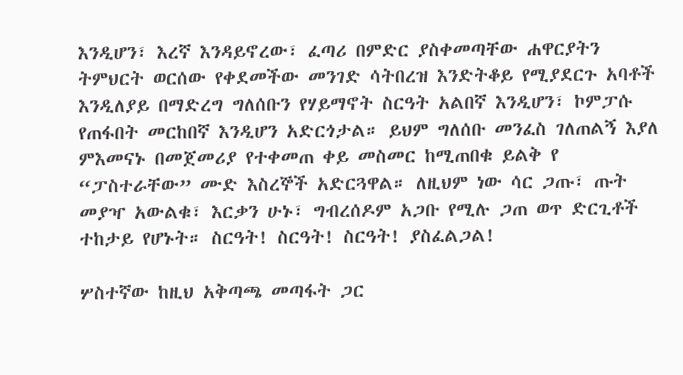እንዲሆን፣ እረኛ እንዳይኖረው፣ ፈጣሪ በምድር ያስቀመጣቸው ሐዋርያትን ትምህርት ወርሰው የቀደመችው መንገድ ሳትበረዝ እንድትቆይ የሚያደርጉ አባቶች እንዲለያይ በማድረግ ግለሰቡን የሃይማኖት ስርዓት አልበኛ እንዲሆን፣ ኮምፓሱ የጠፋበት መርከበኛ እንዲሆን አድርጎታል። ይህም ግለሰቡ መንፈስ ገለጠልኝ እያለ ምእመናኑ በመጀመሪያ የተቀመጠ ቀይ መስመር ከሚጠበቁ ይልቅ የ “ፓስተራቸው” ሙድ እስረኞች አድርጓዋል። ለዚህም ነው ሳር ጋጡ፣ ጡት መያዣ አውልቁ፣ እርቃን ሁኑ፣ ግብረሰዶም አጋቡ የሚሉ ጋጠ ወጥ ድርጊቶች ተከታይ የሆኑት። ስርዓት! ስርዓት! ስርዓት! ያስፈልጋል!

ሦስተኛው ከዚህ አቅጣጫ መጣፋት ጋር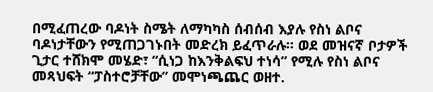በሚፈጠረው ባዶነት ስሜት ለማካካስ ሰብሰብ እያሉ የስነ ልቦና ባዶነታቸውን የሚጠጋገኑበት መድረክ ይፈጥራሉ። ወደ መዝናኛ ቦታዎች ጊታር ተሸክሞ መሄድ፣ “ሲነጋ ከእንቅልፍህ ተነሳ” የሚሉ የስነ ልቦና መጻህፍት “ፓስተሮቻቸው” መሞነጫጨር ወዘተ.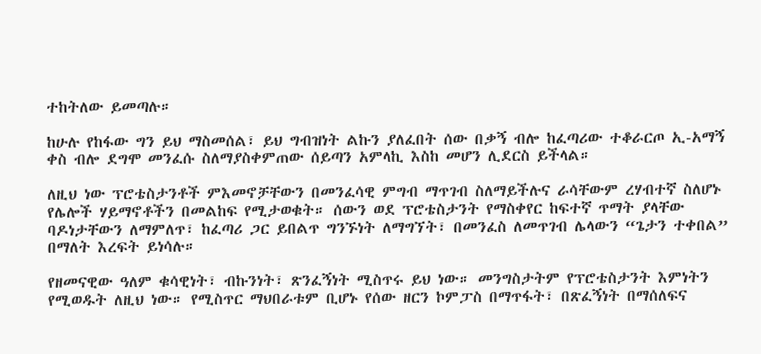ተከትለው ይመጣሉ።

ከሁሉ የከፋው ግን ይህ ማስመሰል፣ ይህ ግብዝነት ልኩን ያለፈበት ሰው በቃኝ ብሎ ከፈጣሪው ተቆራርጦ ኢ-አማኝ ቀስ ብሎ ደግሞ መንፈሱ ስለማያስቀምጠው ሰይጣን አምላኪ እስከ መሆን ሊደርስ ይችላል።

ለዚህ ነው ፕሮቴስታንቶች ምእመኖቻቸውን በመንፈሳዊ ምግብ ማጥገብ ስለማይችሉና ራሳቸውም ረሃብተኛ ስለሆኑ የሌሎች ሃይማኖቶችን በመልከፍ የሚታወቁት። ሰውን ወደ ፕሮቴስታንት የማስቀየር ከፍተኛ ጥማት ያላቸው ባዶነታቸውን ለማምለጥ፣ ከፈጣሪ ጋር ይበልጥ ግንኙነት ለማግኘት፣ በመንፈስ ለመጥገብ ሌላውን “ጌታን ተቀበል” በማለት እረፍት ይነሳሉ።

የዘመናዊው ዓለም ቁሳዊነት፣ ብኩንነት፣ ጽንፈኝነት ሚስጥሩ ይህ ነው። መንግስታትም የፕሮቴስታንት እምነትን የሚወዱት ለዚህ ነው። የሚስጥር ማህበራቱም ቢሆኑ የሰው ዘርን ኮምፓስ በማጥፋት፣ በጽፈኝነት በማሰለፍና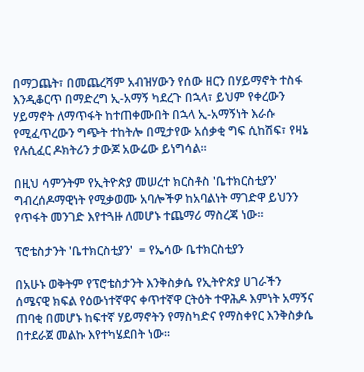በማጋጨት፣ በመጨረሻም አብዝሃውን የሰው ዘርን በሃይማኖት ተስፋ እንዲቆርጥ በማድረግ ኢ-አማኝ ካደረጉ በኋላ፣ ይህም የቀረውን ሃይማኖት ለማጥፋት ከተጠቀሙበት በኋላ ኢ-አማኝነት እራሱ የሚፈጥረውን ግጭት ተከትሎ በሚታየው አሰቃቂ ግፍ ሲከሽፍ፣ የዛኔ የሉሲፈር ዶክትሪን ታውጆ አውሬው ይነግሳል።

በዚህ ሳምንትም የኢትዮጵያ መሠረተ ክርስቶስ 'ቤተክርስቲያን' ግብረሰዶማዊነት የሚቃወሙ አባሎችዎ ከአባልነት ማገድዋ ይህንን የጥፋት መንገድ እየተጓዙ ለመሆኑ ተጨማሪ ማስረጃ ነው።

ፕሮቴስታንት 'ቤተክርስቲያን'  = የኤሳው ቤተክርስቲያን

በአሁኑ ወቅትም የፕሮቴስታንት እንቅስቃሴ የኢትዮጵያ ሀገራችን ሰሜናዊ ክፍል የዕውነተኛዋና ቀጥተኛዋ ርትዕት ተዋሕዶ እምነት አማኝና ጠባቂ በመሆኑ ከፍተኛ ሃይማኖትን የማስካድና የማስቀየር እንቅስቃሴ በተደራጀ መልኩ እየተካሄደበት ነው።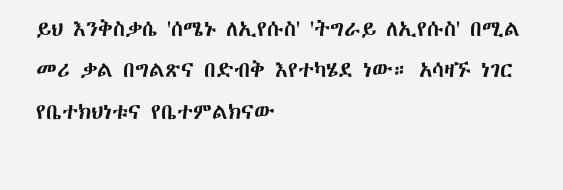ይህ እንቅስቃሴ 'ሰሜኑ ለኢየሱስ' 'ትግራይ ለኢየሱስ' በሚል መሪ ቃል በግልጽና በድብቅ እየተካሄደ ነው። አሳዛኙ ነገር የቤተክህነቱና የቤተምልክናው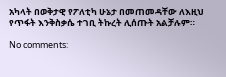አካላት በወቅታዊ የፖለቲካ ሁኔታ በመጠመዳቸው ለእዚህ የጥፋት እንቅስቃሴ ተገቢ ትኩረት ሊሰጡት አልቻሉም።

No comments: